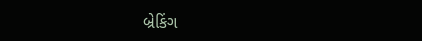બ્રેકિંગ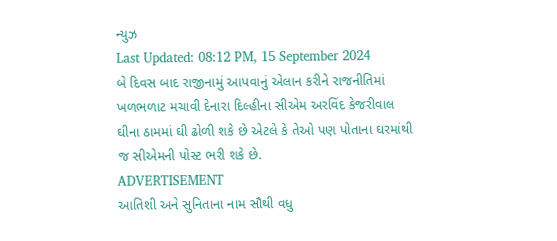ન્યુઝ
Last Updated: 08:12 PM, 15 September 2024
બે દિવસ બાદ રાજીનામું આપવાનું એલાન કરીને રાજનીતિમાં ખળભળાટ મચાવી દેનારા દિલ્હીના સીએમ અરવિંદ કેજરીવાલ ઘીના ઠામમાં ઘી ઢોળી શકે છે એટલે કે તેઓ પણ પોતાના ઘરમાંથી જ સીએમની પોસ્ટ ભરી શકે છે.
ADVERTISEMENT
આતિશી અને સુનિતાના નામ સૌથી વધુ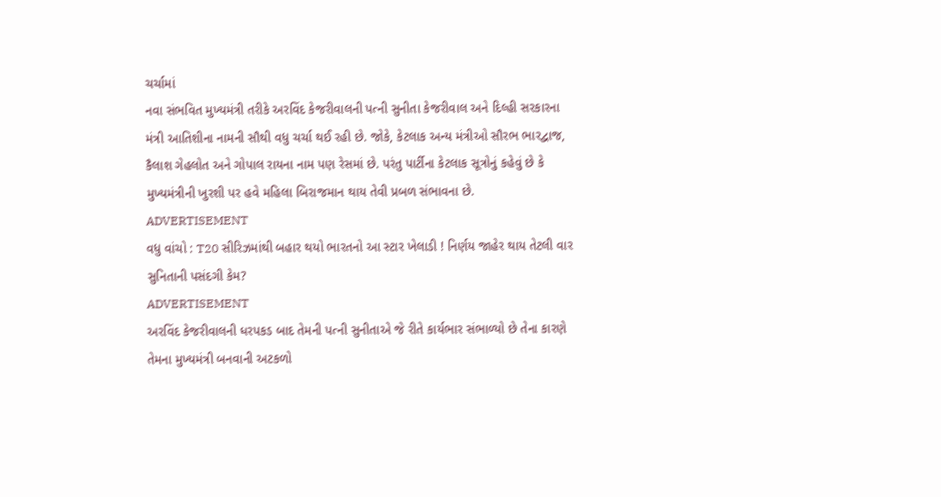ચર્ચામાં
નવા સંભવિત મુખ્યમંત્રી તરીકે અરવિંદ કેજરીવાલની પત્ની સુનીતા કેજરીવાલ અને દિલ્હી સરકારના મંત્રી આતિશીના નામની સૌથી વધુ ચર્ચા થઈ રહી છે. જોકે, કેટલાક અન્ય મંત્રીઓ સૌરભ ભારદ્વાજ, કૈલાશ ગેહલોત અને ગોપાલ રાયના નામ પણ રેસમાં છે. પરંતુ પાર્ટીના કેટલાક સૂત્રોનું કહેવું છે કે મુખ્યમંત્રીની ખુરશી પર હવે મહિલા બિરાજમાન થાય તેવી પ્રબળ સંભાવના છે.
ADVERTISEMENT
વધુ વાંચો : T20 સીરિઝમાંથી બહાર થયો ભારતનો આ સ્ટાર ખેલાડી ! નિર્ણય જાહેર થાય તેટલી વાર
સુનિતાની પસંદગી કેમ?
ADVERTISEMENT
અરવિંદ કેજરીવાલની ધરપકડ બાદ તેમની પત્ની સુનીતાએ જે રીતે કાર્યભાર સંભાળ્યો છે તેના કારણે તેમના મુખ્યમંત્રી બનવાની અટકળો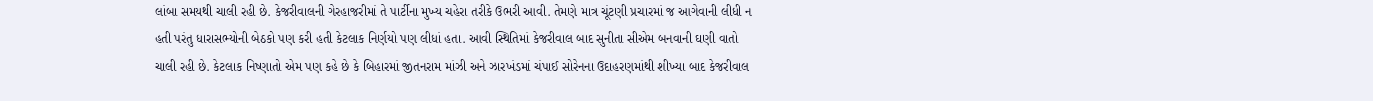લાંબા સમયથી ચાલી રહી છે. કેજરીવાલની ગેરહાજરીમાં તે પાર્ટીના મુખ્ય ચહેરા તરીકે ઉભરી આવી. તેમણે માત્ર ચૂંટણી પ્રચારમાં જ આગેવાની લીધી ન હતી પરંતુ ધારાસભ્યોની બેઠકો પણ કરી હતી કેટલાક નિર્ણયો પણ લીધાં હતા. આવી સ્થિતિમાં કેજરીવાલ બાદ સુનીતા સીએમ બનવાની ઘણી વાતો ચાલી રહી છે. કેટલાક નિષ્ણાતો એમ પણ કહે છે કે બિહારમાં જીતનરામ માંઝી અને ઝારખંડમાં ચંપાઈ સોરેનના ઉદાહરણમાંથી શીખ્યા બાદ કેજરીવાલ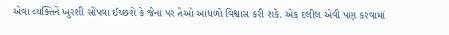એવા વ્યક્તિને ખુરશી સોંપવા ઈચ્છશે કે જેના પર તેઓ આંધળો વિશ્વાસ કરી શકે. એક દલીલ એવી પણ કરવામાં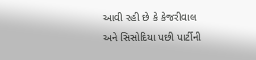આવી રહી છે કે કેજરીવાલ અને સિસોદિયા પછી પાર્ટીની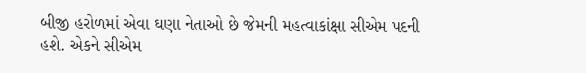બીજી હરોળમાં એવા ઘણા નેતાઓ છે જેમની મહત્વાકાંક્ષા સીએમ પદની હશે. એકને સીએમ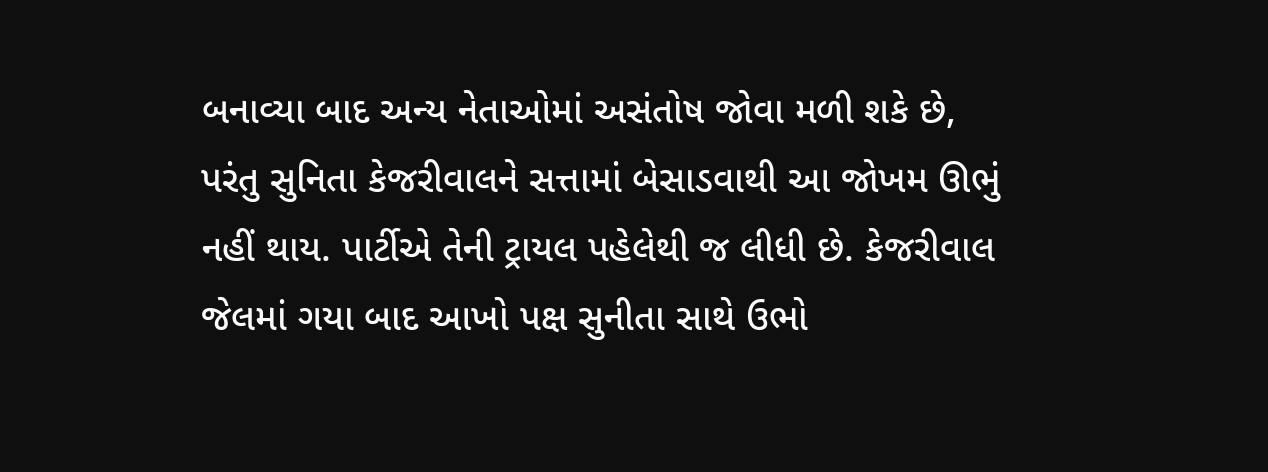બનાવ્યા બાદ અન્ય નેતાઓમાં અસંતોષ જોવા મળી શકે છે, પરંતુ સુનિતા કેજરીવાલને સત્તામાં બેસાડવાથી આ જોખમ ઊભું નહીં થાય. પાર્ટીએ તેની ટ્રાયલ પહેલેથી જ લીધી છે. કેજરીવાલ જેલમાં ગયા બાદ આખો પક્ષ સુનીતા સાથે ઉભો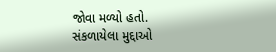જોવા મળ્યો હતો.
સંકળાયેલા મુદ્દાઓ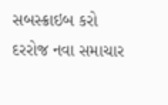સબસ્ક્રાઇબ કરો
દરરોજ નવા સમાચાર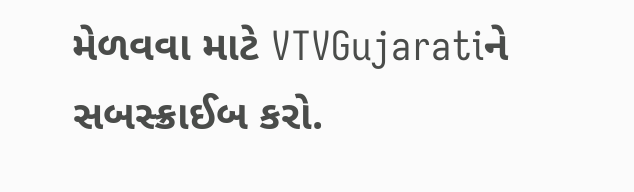મેળવવા માટે VTVGujaratiને સબસ્ક્રાઈબ કરો.